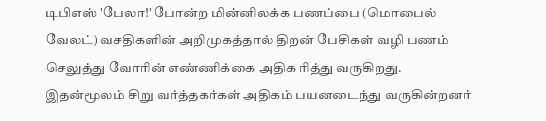டிபிஎஸ் 'பேலா!' போன்ற மின்னிலக்க பணப்பை (மொபைல் வேலட்) வசதிகளின் அறிமுகத்தால் திறன் பேசிகள் வழி பணம் செலுத்து வோரின் எண்ணிக்கை அதிக ரித்து வருகிறது. இதன்மூலம் சிறு வர்த்தகர்கள் அதிகம் பயனடைந்து வருகின்றனர்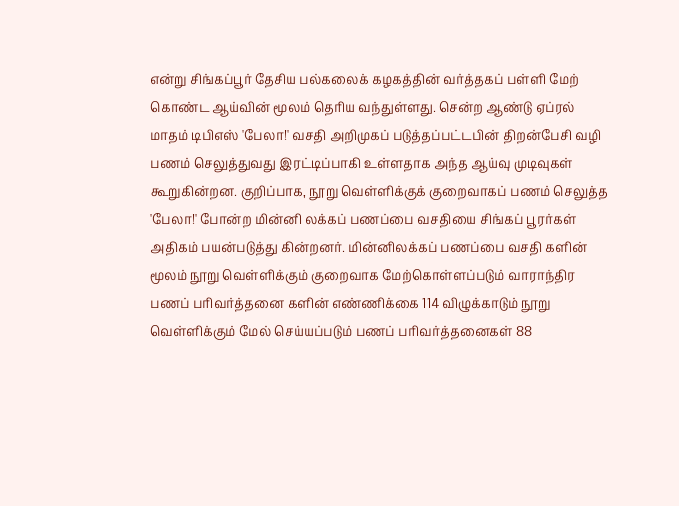என்று சிங்கப்பூர் தேசிய பல்கலைக் கழகத்தின் வர்த்தகப் பள்ளி மேற் கொண்ட ஆய்வின் மூலம் தெரிய வந்துள்ளது. சென்ற ஆண்டு ஏப்ரல் மாதம் டிபிஎஸ் 'பேலா!' வசதி அறிமுகப் படுத்தப்பட்டபின் திறன்பேசி வழி பணம் செலுத்துவது இரட்டிப்பாகி உள்ளதாக அந்த ஆய்வு முடிவுகள் கூறுகின்றன. குறிப்பாக, நூறு வெள்ளிக்குக் குறைவாகப் பணம் செலுத்த 'பேலா!' போன்ற மின்னி லக்கப் பணப்பை வசதியை சிங்கப் பூரர்கள் அதிகம் பயன்படுத்து கின்றனர். மின்னிலக்கப் பணப்பை வசதி களின் மூலம் நூறு வெள்ளிக்கும் குறைவாக மேற்கொள்ளப்படும் வாராந்திர பணப் பரிவர்த்தனை களின் எண்ணிக்கை 114 விழுக்காடும் நூறு வெள்ளிக்கும் மேல் செய்யப்படும் பணப் பரிவர்த்தனைகள் 88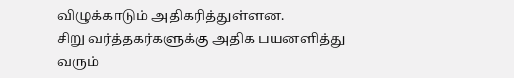விழுக்காடும் அதிகரித்துள்ளன.
சிறு வர்த்தகர்களுக்கு அதிக பயனளித்து வரும்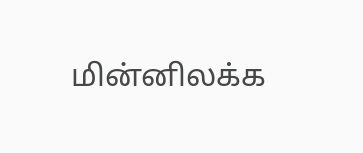மின்னிலக்க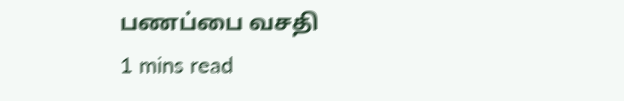பணப்பை வசதி
1 mins read